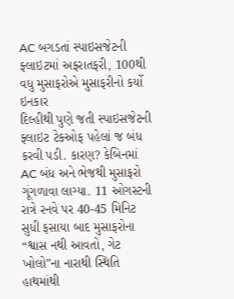AC બગડતાં સ્પાઇસજેટની ફ્લાઇટમાં અફરાતફરી, 100થી વધુ મુસાફરોએ મુસાફરીનો કર્યો ઇનકાર
દિલ્હીથી પુણે જતી સ્પાઇસજેટની ફ્લાઇટ ટેકઓફ પહેલાં જ બંધ કરવી પડી. કારણ? કેબિનમાં AC બંધ અને ભેજથી મુસાફરો ગૂંગળાવા લાગ્યા. 11 ઓગસ્ટની રાત્રે રનવે પર 40-45 મિનિટ સુધી ફસાયા બાદ મુસાફરોના “શ્વાસ નથી આવતો, ગેટ ખોલો”ના નારાથી સ્થિતિ હાથમાંથી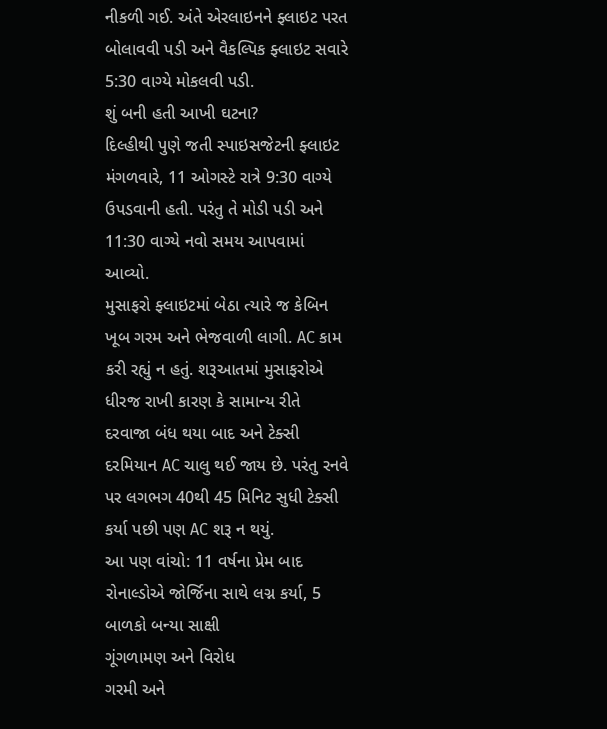નીકળી ગઈ. અંતે એરલાઇનને ફ્લાઇટ પરત બોલાવવી પડી અને વૈકલ્પિક ફ્લાઇટ સવારે 5:30 વાગ્યે મોકલવી પડી.
શું બની હતી આખી ઘટના?
દિલ્હીથી પુણે જતી સ્પાઇસજેટની ફ્લાઇટ મંગળવારે, 11 ઓગસ્ટે રાત્રે 9:30 વાગ્યે ઉપડવાની હતી. પરંતુ તે મોડી પડી અને 11:30 વાગ્યે નવો સમય આપવામાં આવ્યો.
મુસાફરો ફ્લાઇટમાં બેઠા ત્યારે જ કેબિન ખૂબ ગરમ અને ભેજવાળી લાગી. AC કામ કરી રહ્યું ન હતું. શરૂઆતમાં મુસાફરોએ ધીરજ રાખી કારણ કે સામાન્ય રીતે દરવાજા બંધ થયા બાદ અને ટેક્સી દરમિયાન AC ચાલુ થઈ જાય છે. પરંતુ રનવે પર લગભગ 40થી 45 મિનિટ સુધી ટેક્સી કર્યા પછી પણ AC શરૂ ન થયું.
આ પણ વાંચો: 11 વર્ષના પ્રેમ બાદ રોનાલ્ડોએ જોર્જિના સાથે લગ્ન કર્યા, 5 બાળકો બન્યા સાક્ષી
ગૂંગળામણ અને વિરોધ
ગરમી અને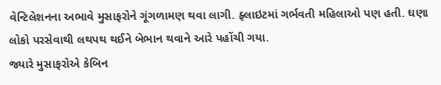વેન્ટિલેશનના અભાવે મુસાફરોને ગૂંગળામણ થવા લાગી. ફ્લાઇટમાં ગર્ભવતી મહિલાઓ પણ હતી. ઘણા લોકો પરસેવાથી લથપથ થઈને બેભાન થવાને આરે પહોંચી ગયા.
જ્યારે મુસાફરોએ કેબિન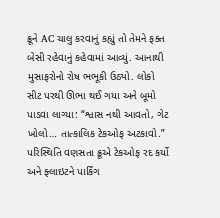ક્રૂને AC ચાલુ કરવાનું કહ્યું તો તેમને ફક્ત બેસી રહેવાનું કહેવામાં આવ્યું. આનાથી મુસાફરોનો રોષ ભભૂકી ઉઠ્યો. લોકો સીટ પરથી ઊભા થઈ ગયા અને બૂમો પાડવા લાગ્યા: “શ્વાસ નથી આવતો, ગેટ ખોલો… તાત્કાલિક ટેકઓફ અટકાવો.”
પરિસ્થિતિ વણસતા ક્રૂએ ટેકઓફ રદ કર્યો અને ફ્લાઇટને પાર્કિંગ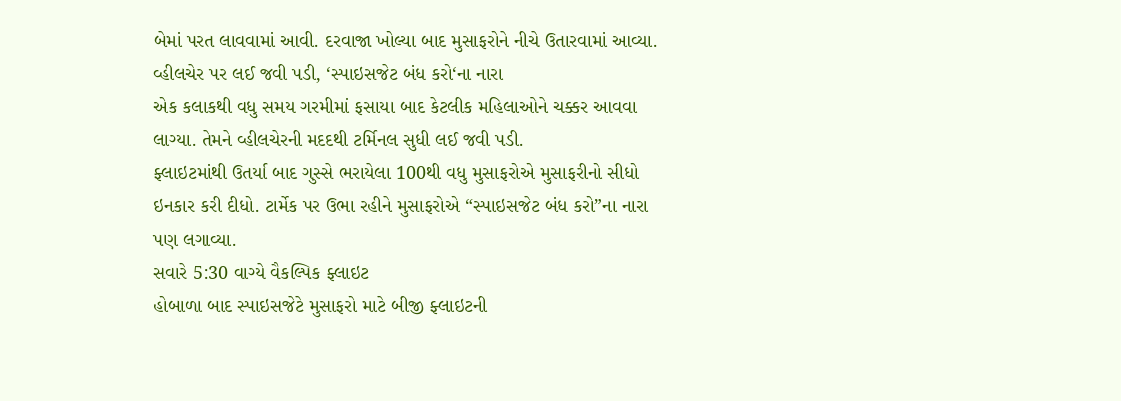બેમાં પરત લાવવામાં આવી. દરવાજા ખોલ્યા બાદ મુસાફરોને નીચે ઉતારવામાં આવ્યા.
વ્હીલચેર પર લઈ જવી પડી, ‘સ્પાઇસજેટ બંધ કરો‘ના નારા
એક કલાકથી વધુ સમય ગરમીમાં ફસાયા બાદ કેટલીક મહિલાઓને ચક્કર આવવા લાગ્યા. તેમને વ્હીલચેરની મદદથી ટર્મિનલ સુધી લઈ જવી પડી.
ફ્લાઇટમાંથી ઉતર્યા બાદ ગુસ્સે ભરાયેલા 100થી વધુ મુસાફરોએ મુસાફરીનો સીધો ઇનકાર કરી દીધો. ટાર્મેક પર ઉભા રહીને મુસાફરોએ “સ્પાઇસજેટ બંધ કરો”ના નારા પણ લગાવ્યા.
સવારે 5:30 વાગ્યે વૈકલ્પિક ફ્લાઇટ
હોબાળા બાદ સ્પાઇસજેટે મુસાફરો માટે બીજી ફ્લાઇટની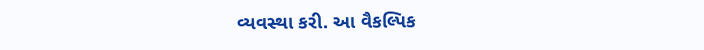વ્યવસ્થા કરી. આ વૈકલ્પિક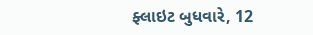ફ્લાઇટ બુધવારે, 12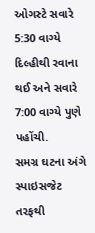ઓગસ્ટે સવારે 5:30 વાગ્યે દિલ્હીથી રવાના થઈ અને સવારે 7:00 વાગ્યે પુણે પહોંચી.
સમગ્ર ઘટના અંગે સ્પાઇસજેટ તરફથી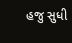હજુ સુધી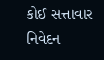કોઈ સત્તાવાર નિવેદન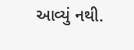આવ્યું નથી.